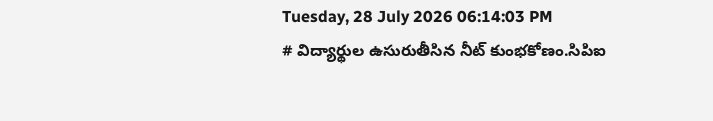Tuesday, 28 July 2026 06:14:03 PM
# విద్యార్థుల ఉసురుతీసిన నీట్ కుంభకోణం.సిపిఐ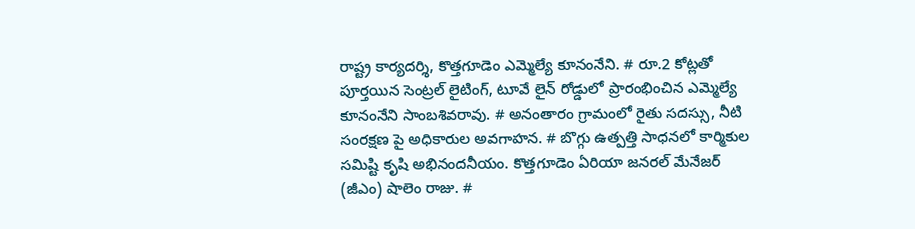రాష్ట్ర కార్యదర్శి, కొత్తగూడెం ఎమ్మెల్యే కూనంనేని. # రూ.2 కోట్లతో పూర్తయిన సెంట్రల్ లైటింగ్, టూవే లైన్ రోడ్డులో ప్రారంభించిన ఎమ్మెల్యే కూనంనేని సాంబశివరావు. # అనంతారం గ్రామంలో రైతు సదస్సు, నీటి సంరక్షణ పై అధికారుల అవగాహన. # బొగ్గు ఉత్పత్తి సాధనలో కార్మికుల సమిష్టి కృషి అభినందనీయం. కొత్తగూడెం ఏరియా జనరల్ మేనేజర్ (జీఎం) షాలెం రాజు. #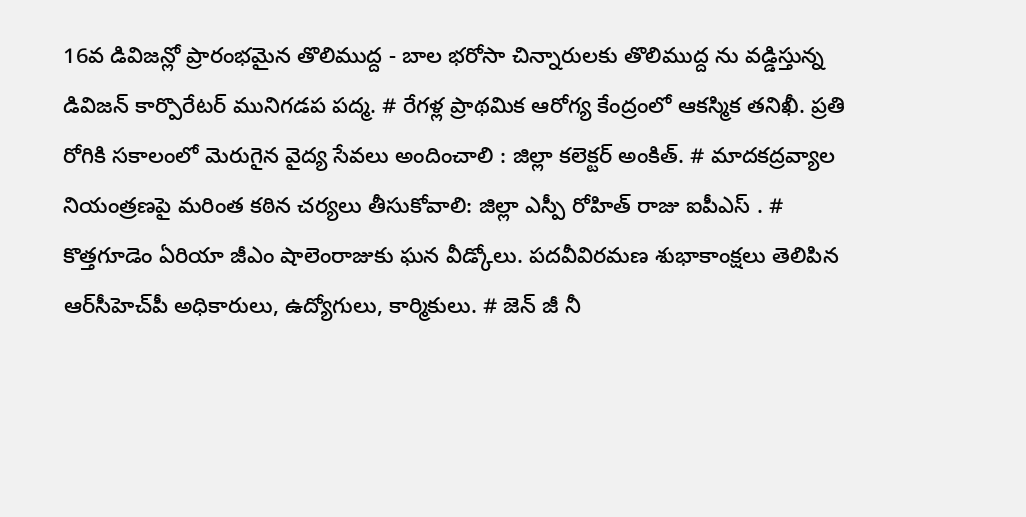16వ డివిజన్లో ప్రారంభమైన తొలిముద్ద - బాల భరోసా చిన్నారులకు తొలిముద్ద ను వడ్డిస్తున్న డివిజన్ కార్పొరేటర్ మునిగడప పద్మ. # రేగళ్ల ప్రాథమిక ఆరోగ్య కేంద్రంలో ఆకస్మిక తనిఖీ. ప్రతి రోగికి సకాలంలో మెరుగైన వైద్య సేవలు అందించాలి : జిల్లా కలెక్టర్ అంకిత్. # మాదకద్రవ్యాల నియంత్రణపై మరింత కఠిన చర్యలు తీసుకోవాలి: జిల్లా ఎస్పీ రోహిత్ రాజు ఐపీఎస్ . # కొత్తగూడెం ఏరియా జీఎం షాలెంరాజుకు ఘన వీడ్కోలు. పదవీవిరమణ శుభాకాంక్షలు తెలిపిన ఆర్‌సీహెచ్‌పీ అధికారులు, ఉద్యోగులు, కార్మికులు. # జెన్ జీ నీ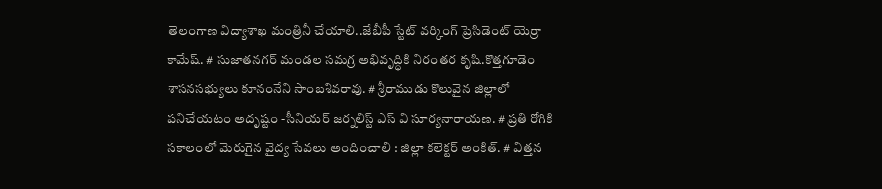తెలంగాణ విద్యాశాఖ మంత్రినీ చేయాలి..జేబీపీ స్టేట్ వర్కింగ్ ప్రెసిడెంట్ యెర్రా కామేష్. # సుజాతనగర్ మండల సమగ్ర అభివృద్ధికి నిరంతర కృషి.కొత్తగూడెం శాసనసభ్యులు కూనంనేని సాంబశివరావు. # శ్రీరాముడు కొలువైన జిల్లాలో పనిచేయటం అదృష్టం -సీనియర్ జర్నలిస్ట్ ఎస్ వి సూర్యనారాయణ. # ప్రతి రోగికి సకాలంలో మెరుగైన వైద్య సేవలు అందించాలి : జిల్లా కలెక్టర్ అంకిత్. # విత్తన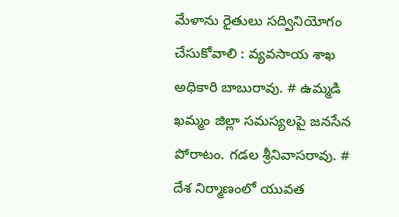మేళాను రైతులు సద్వినియోగం చేసుకోవాలి : వ్యవసాయ శాఖ అధికారి బాబురావు. # ఉమ్మడి ఖమ్మం జిల్లా సమస్యలపై జనసేన పోరాటం. గడల శ్రీనివాసరావు. # దేశ నిర్మాణంలో యువత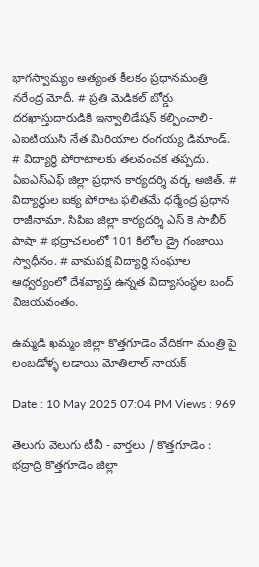భాగస్వామ్యం అత్యంత కీలకం ప్రధానమంత్రి నరేంద్ర మోదీ. # ప్రతి మెడికల్ బోర్డు దరఖాస్తుదారుడికి ఇన్వాలిడేషన్ కల్పించాలి-ఎఐటియుసి నేత మిరియాల రంగయ్య డిమాండ్. # విద్యార్థి పోరాటాలకు తలవంచక తప్పదు. ఏఐఎస్ఎఫ్ జిల్లా ప్రధాన కార్యదర్శి వర్క అజిత్. # విద్యార్థుల ఐక్య పోరాట ఫలితమే ధర్మేంద్ర ప్రధాన రాజీనామా. సిపిఐ జిల్లా కార్యదర్శి ఎస్ కె సాబీర్ పాషా # భద్రాచలంలో 101 కిలోల డ్రై గంజాయి స్వాధీనం. # వామపక్ష విద్యార్థి సంఘాల ఆధ్వర్యంలో దేశవ్యాప్త ఉన్నత విద్యాసంస్థల బంద్ విజయవంతం.

ఉమ్మడి ఖమ్మం జిల్లా కొత్తగూడెం వేదికగా మంత్రి పై లంబడోళ్ళ లడాయి మోతిలాల్ నాయక్

Date : 10 May 2025 07:04 PM Views : 969

తెలుగు వెలుగు టీవీ - వార్తలు / కొత్తగూడెం : భద్రాద్రి కొత్తగూడెం జిల్లా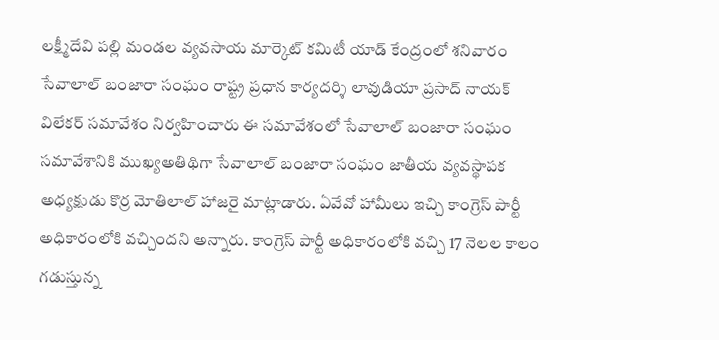లక్ష్మీదేవి పల్లి మండల వ్యవసాయ మార్కెట్ కమిటీ యాడ్ కేంద్రంలో శనివారం సేవాలాల్ బంజారా సంఘం రాష్ట్ర ప్రధాన కార్యదర్శి లావుడియా ప్రసాద్ నాయక్ విలేకర్ సమావేశం నిర్వహించారు ఈ సమావేశంలో సేవాలాల్ బంజారా సంఘం సమావేశానికి ముఖ్యఅతిథిగా సేవాలాల్ బంజారా సంఘం జాతీయ వ్యవస్థాపక అధ్యక్షుడు కొర్ర మోతిలాల్ హాజరై మాట్లాడారు. ఏవేవో హామీలు ఇచ్చి కాంగ్రెస్ పార్టీ అధికారంలోకి వచ్చిందని అన్నారు. కాంగ్రెస్ పార్టీ అధికారంలోకి వచ్చి 17 నెలల కాలం గడుస్తున్న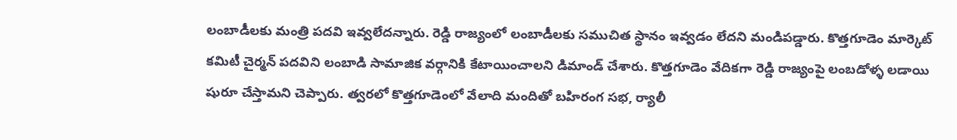లంబాడీలకు మంత్రి పదవి ఇవ్వలేదన్నారు. రెడ్డి రాజ్యంలో లంబాడీలకు సముచిత స్థానం ఇవ్వడం లేదని మండిపడ్డారు. కొత్తగూడెం మార్కెట్ కమిటీ చైర్మన్ పదవిని లంబాడి సామాజిక వర్గానికి కేటాయించాలని డిమాండ్ చేశారు. కొత్తగూడెం వేదికగా రెడ్డి రాజ్యంపై లంబడోళ్ళ లడాయి షురూ చేస్తామని చెప్పారు. త్వరలో కొత్తగూడెంలో వేలాది మందితో బహిరంగ సభ, ర్యాలీ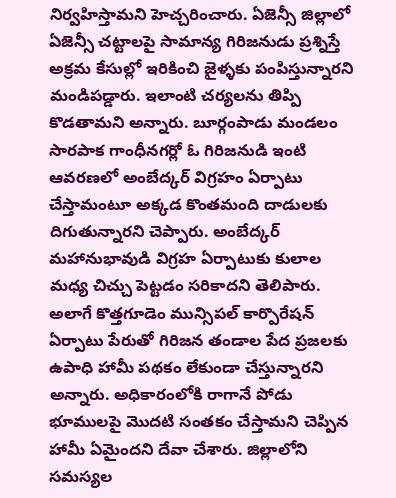నిర్వహిస్తామని హెచ్చరించారు. ఏజెన్సీ జిల్లాలో ఏజెన్సీ చట్టాలపై సామాన్య గిరిజనుడు ప్రశ్నిస్తే అక్రమ కేసుల్లో ఇరికించి జైళ్ళకు పంపిస్తున్నారని మండిపడ్డారు. ఇలాంటి చర్యలను తిప్పి కొడతామని అన్నారు. బూర్గంపాడు మండలం సారపాక గాంధీనగర్లో ఓ గిరిజనుడి ఇంటి ఆవరణలో అంబేద్కర్ విగ్రహం ఏర్పాటు చేస్తామంటూ అక్కడ కొంతమంది దాడులకు దిగుతున్నారని చెప్పారు. అంబేద్కర్ మహానుభావుడి విగ్రహ ఏర్పాటుకు కులాల మధ్య చిచ్చు పెట్టడం సరికాదని తెలిపారు. అలాగే కొత్తగూడెం మున్సిపల్ కార్పొరేషన్ ఏర్పాటు పేరుతో గిరిజన తండాల పేద ప్రజలకు ఉపాధి హామీ పథకం లేకుండా చేస్తున్నారని అన్నారు. అధికారంలోకి రాగానే పోడు భూములపై మొదటి సంతకం చేస్తామని చెప్పిన హామీ ఏమైందని దేవా చేశారు. జిల్లాలోని సమస్యల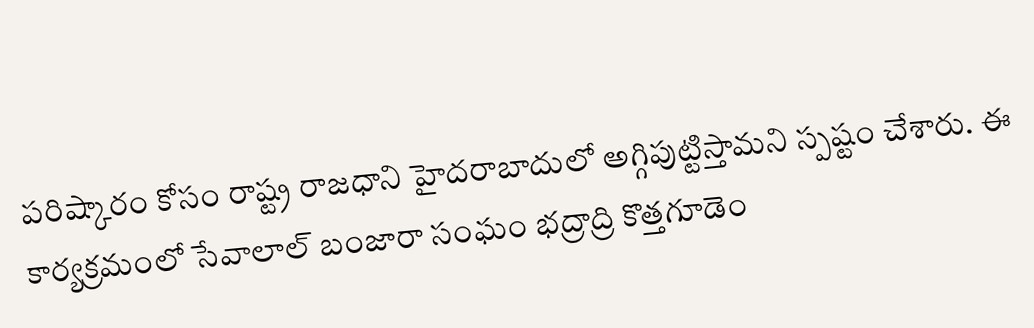పరిష్కారం కోసం రాష్ట్ర రాజధాని హైదరాబాదులో అగ్గిపుట్టిస్తామని స్పష్టం చేశారు. ఈ కార్యక్రమంలో సేవాలాల్ బంజారా సంఘం భద్రాద్రి కొత్తగూడెం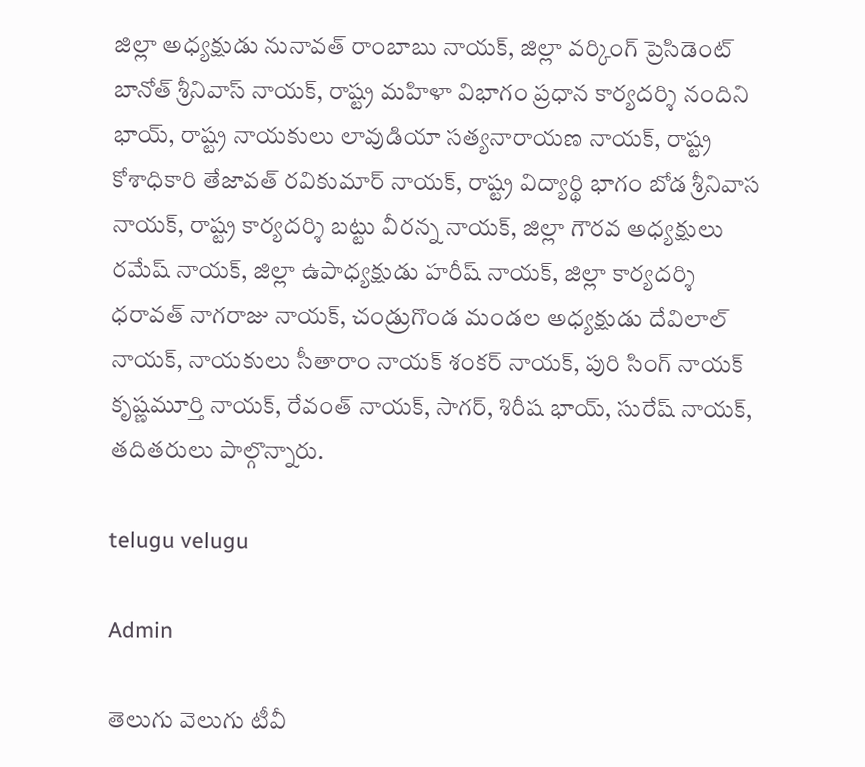జిల్లా అధ్యక్షుడు నునావత్ రాంబాబు నాయక్, జిల్లా వర్కింగ్ ప్రెసిడెంట్ బానోత్ శ్రీనివాస్ నాయక్, రాష్ట్ర మహిళా విభాగం ప్రధాన కార్యదర్శి నందిని భాయ్, రాష్ట్ర నాయకులు లావుడియా సత్యనారాయణ నాయక్, రాష్ట్ర కోశాధికారి తేజావత్ రవికుమార్ నాయక్, రాష్ట్ర విద్యార్థి భాగం బోడ శ్రీనివాస నాయక్, రాష్ట్ర కార్యదర్శి బట్టు వీరన్న నాయక్, జిల్లా గౌరవ అధ్యక్షులు రమేష్ నాయక్, జిల్లా ఉపాధ్యక్షుడు హరీష్ నాయక్, జిల్లా కార్యదర్శి ధరావత్ నాగరాజు నాయక్, చండ్రుగొండ మండల అధ్యక్షుడు దేవిలాల్ నాయక్, నాయకులు సీతారాం నాయక్ శంకర్ నాయక్, పురి సింగ్ నాయక్ కృష్ణమూర్తి నాయక్, రేవంత్ నాయక్, సాగర్, శిరీష భాయ్, సురేష్ నాయక్, తదితరులు పాల్గొన్నారు.

telugu velugu

Admin

తెలుగు వెలుగు టీవీ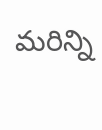మరిన్ని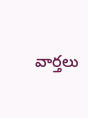వార్తలు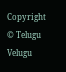Copyright © Telugu Velugu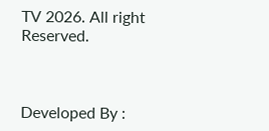TV 2026. All right Reserved.



Developed By :